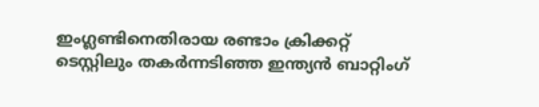ഇംഗ്ലണ്ടിനെതിരായ രണ്ടാം ക്രിക്കറ്റ് ടെസ്റ്റിലും തകര്‍ന്നടിഞ്ഞ ഇന്ത്യന്‍ ബാറ്റിംഗ്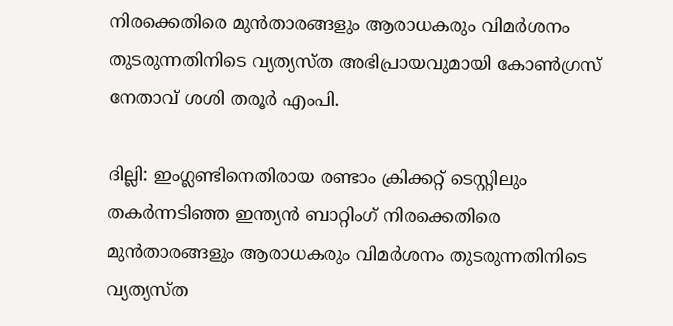നിരക്കെതിരെ മുന്‍താരങ്ങളും ആരാധകരും വിമര്‍ശനം തുടരുന്നതിനിടെ വ്യത്യസ്ത അഭിപ്രായവുമായി കോണ്‍ഗ്രസ് നേതാവ് ശശി തരൂര്‍ എംപി.

ദില്ലി: ഇംഗ്ലണ്ടിനെതിരായ രണ്ടാം ക്രിക്കറ്റ് ടെസ്റ്റിലും തകര്‍ന്നടിഞ്ഞ ഇന്ത്യന്‍ ബാറ്റിംഗ് നിരക്കെതിരെ മുന്‍താരങ്ങളും ആരാധകരും വിമര്‍ശനം തുടരുന്നതിനിടെ വ്യത്യസ്ത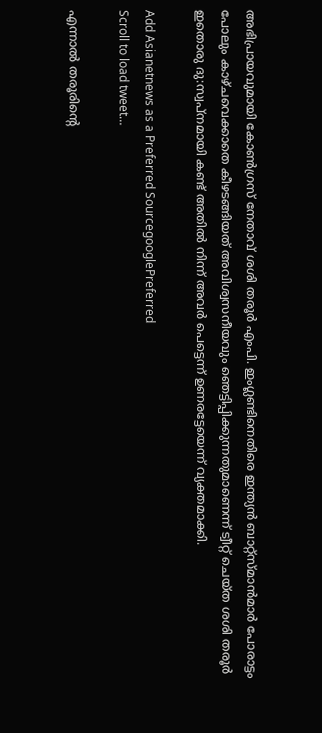അഭിപ്രായവുമായി കോണ്‍ഗ്രസ് നേതാവ് ശശി തരൂര്‍ എംപി. ഇംഗ്ലണ്ടിനെതിരെ ഇന്ത്യന്‍ ബാറ്റ്സ്മാന്‍മാര്‍ പോരാട്ടം പോലും കാഴ്ചവെക്കാതെ കീഴടങ്ങിയത് അവിശ്വസനീയവും ഞെട്ടിപ്പിക്കുന്നതുമാണെന്ന് ട്വീറ്റ് ചെയ്ത ശശി തരൂര്‍ ഇതൊരു ദു:സ്വപ്നമായി കണ്ട് അതില്‍ നിന്ന് അവര്‍ പെട്ടെന്ന് ഉണരട്ടേയെന്ന് വ്യക്തമാക്കി.

Add Asianetnews as a Preferred SourcegooglePreferred
Scroll to load tweet…

എന്നാല്‍ തരൂരിന്റെ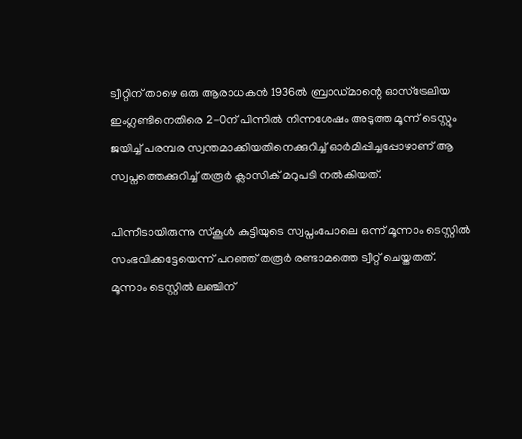ട്വീറ്റിന് താഴെ ഒരു ആരാധകന്‍ 1936ല്‍ ബ്രാഡ്മാന്റെ ഓസ്ട്രേലിയ ഇംഗ്ലണ്ടിനെതിരെ 2-0ന് പിന്നില്‍ നിന്നശേഷം അടുത്ത മൂന്ന് ടെസ്റ്റും ജയിച്ച് പരമ്പര സ്വന്തമാക്കിയതിനെക്കുറിച്ച് ഓര്‍മിപ്പിച്ചപ്പോഴാണ് ആ സ്വപ്നത്തെക്കുറിച്ച് തരൂര്‍ ക്ലാസിക് മറുപടി നല്‍കിയത്.

പിന്നീടായിരുന്നു സ്കൂള്‍ കുട്ടിയുടെ സ്വപ്നംപോലെ ഒന്ന് മൂന്നാം ടെസ്റ്റില്‍ സംഭവിക്കട്ടേയെന്ന് പറഞ്ഞ് തരൂര്‍ രണ്ടാമത്തെ ട്വീറ്റ് ചെയ്തതത്. മൂന്നാം ടെസ്റ്റില്‍ ലഞ്ചിന്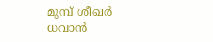മുമ്പ് ശീഖര്‍ ധവാന്‍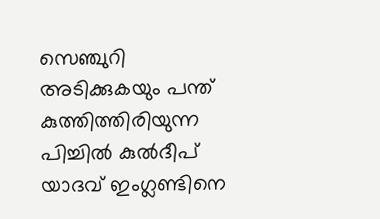സെഞ്ചുറി അടിക്കുകയും പന്ത് കുത്തിത്തിരിയുന്ന പിച്ചില്‍ കുല്‍ദീപ് യാദവ് ഇംഗ്ലണ്ടിനെ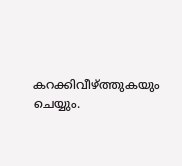കറക്കിവീഴ്ത്തുകയും ചെയ്യും.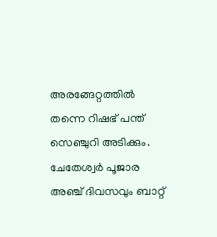അരങ്ങേറ്റത്തില്‍ തന്നെ റിഷഭ് പന്ത് സെഞ്ചുറി അടിക്കും. ചേതേശ്വര്‍ പൂജാര അഞ്ച് ദിവസവും ബാറ്റ്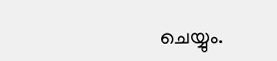ചെയ്യും.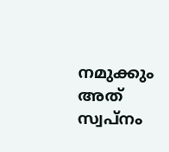നമുക്കും അത് സ്വപ്നം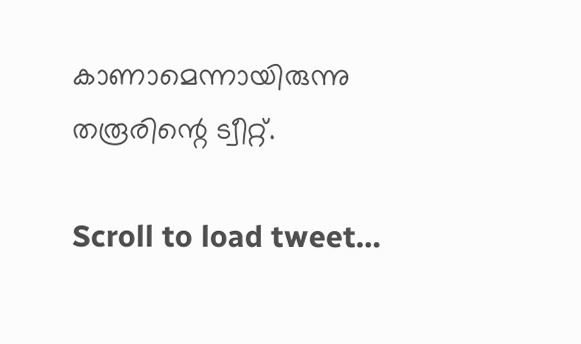കാണാമെന്നായിരുന്നു തരൂരിന്റെ ട്വീറ്റ്.

Scroll to load tweet…